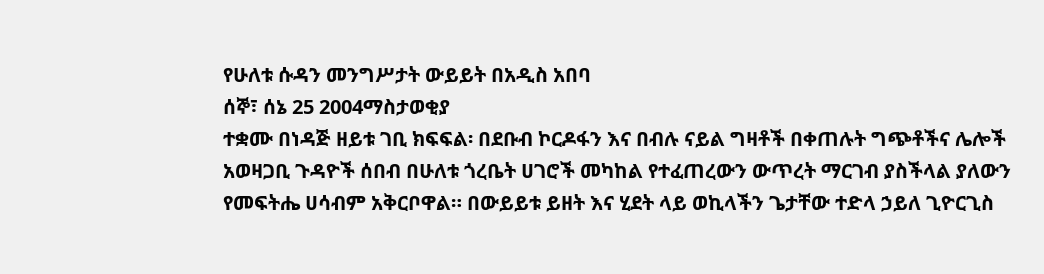የሁለቱ ሱዳን መንግሥታት ውይይት በአዲስ አበባ
ሰኞ፣ ሰኔ 25 2004ማስታወቂያ
ተቋሙ በነዳጅ ዘይቱ ገቢ ክፍፍል፡ በደቡብ ኮርዶፋን እና በብሉ ናይል ግዛቶች በቀጠሉት ግጭቶችና ሌሎች አወዛጋቢ ጉዳዮች ሰበብ በሁለቱ ጎረቤት ሀገሮች መካከል የተፈጠረውን ውጥረት ማርገብ ያስችላል ያለውን የመፍትሔ ሀሳብም አቅርቦዋል። በውይይቱ ይዘት እና ሂደት ላይ ወኪላችን ጌታቸው ተድላ ኃይለ ጊዮርጊስ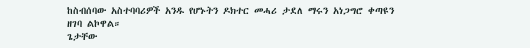ከስብሰባው አስተባባሪዎች አንዱ የሆኑትን ዶክተር መሓሪ ታደለ ማሩን አነጋግሮ ቀጣዩን ዘገባ ልኮዋል።
ጌታቸው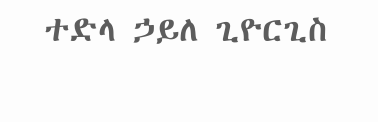ተድላ ኃይለ ጊዮርጊስ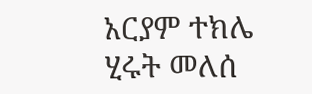አርያም ተክሌ
ሂሩት መለሰ